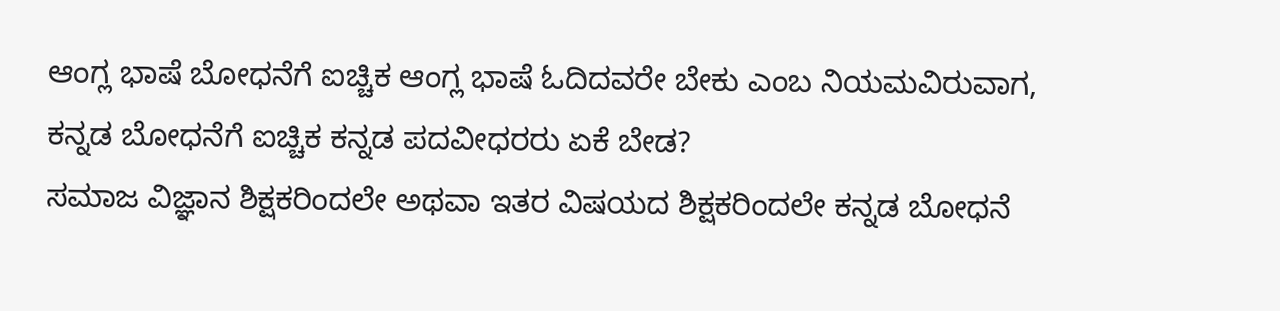ಆಂಗ್ಲ ಭಾಷೆ ಬೋಧನೆಗೆ ಐಚ್ಚಿಕ ಆಂಗ್ಲ ಭಾಷೆ ಓದಿದವರೇ ಬೇಕು ಎಂಬ ನಿಯಮವಿರುವಾಗ, ಕನ್ನಡ ಬೋಧನೆಗೆ ಐಚ್ಚಿಕ ಕನ್ನಡ ಪದವೀಧರರು ಏಕೆ ಬೇಡ?
ಸಮಾಜ ವಿಜ್ಞಾನ ಶಿಕ್ಷಕರಿಂದಲೇ ಅಥವಾ ಇತರ ವಿಷಯದ ಶಿಕ್ಷಕರಿಂದಲೇ ಕನ್ನಡ ಬೋಧನೆ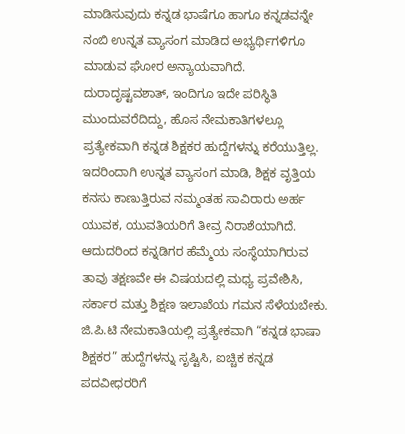ಮಾಡಿಸುವುದು ಕನ್ನಡ ಭಾಷೆಗೂ ಹಾಗೂ ಕನ್ನಡವನ್ನೇ ನಂಬಿ ಉನ್ನತ ವ್ಯಾಸಂಗ ಮಾಡಿದ ಅಭ್ಯರ್ಥಿಗಳಿಗೂ ಮಾಡುವ ಘೋರ ಅನ್ಯಾಯವಾಗಿದೆ. ದುರಾದೃಷ್ಟವಶಾತ್, ಇಂದಿಗೂ ಇದೇ ಪರಿಸ್ಥಿತಿ ಮುಂದುವರೆದಿದ್ದು, ಹೊಸ ನೇಮಕಾತಿಗಳಲ್ಲೂ ಪ್ರತ್ಯೇಕವಾಗಿ ಕನ್ನಡ ಶಿಕ್ಷಕರ ಹುದ್ದೆಗಳನ್ನು ಕರೆಯುತ್ತಿಲ್ಲ. ಇದರಿಂದಾಗಿ ಉನ್ನತ ವ್ಯಾಸಂಗ ಮಾಡಿ, ಶಿಕ್ಷಕ ವೃತ್ತಿಯ ಕನಸು ಕಾಣುತ್ತಿರುವ ನಮ್ಮಂತಹ ಸಾವಿರಾರು ಅರ್ಹ ಯುವಕ, ಯುವತಿಯರಿಗೆ ತೀವ್ರ ನಿರಾಶೆಯಾಗಿದೆ.
ಆದುದರಿಂದ ಕನ್ನಡಿಗರ ಹೆಮ್ಮೆಯ ಸಂಸ್ಥೆಯಾಗಿರುವ ತಾವು ತಕ್ಷಣವೇ ಈ ವಿಷಯದಲ್ಲಿ ಮಧ್ಯ ಪ್ರವೇಶಿಸಿ, ಸರ್ಕಾರ ಮತ್ತು ಶಿಕ್ಷಣ ಇಲಾಖೆಯ ಗಮನ ಸೆಳೆಯಬೇಕು. ಜಿ.ಪಿ.ಟಿ ನೇಮಕಾತಿಯಲ್ಲಿ ಪ್ರತ್ಯೇಕವಾಗಿ “ಕನ್ನಡ ಭಾಷಾ ಶಿಕ್ಷಕರ” ಹುದ್ದೆಗಳನ್ನು ಸೃಷ್ಟಿಸಿ, ಐಚ್ಚಿಕ ಕನ್ನಡ ಪದವೀಧರರಿಗೆ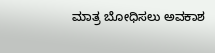ಮಾತ್ರ ಬೋಧಿಸಲು ಅವಕಾಶ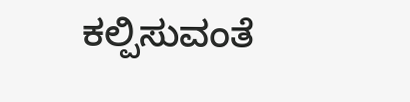ಕಲ್ಪಿಸುವಂತೆ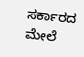ಸರ್ಕಾರದ ಮೇಲೆ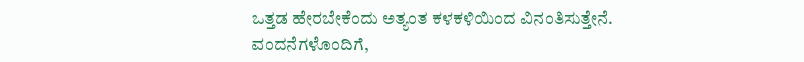ಒತ್ತಡ ಹೇರಬೇಕೆಂದು ಅತ್ಯಂತ ಕಳಕಳಿಯಿಂದ ವಿನಂತಿಸುತ್ತೇನೆ.
ವಂದನೆಗಳೊಂದಿಗೆ,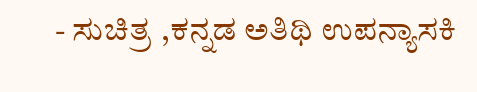- ಸುಚಿತ್ರ ,ಕನ್ನಡ ಅತಿಥಿ ಉಪನ್ಯಾಸಕಿ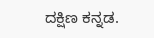ದಕ್ಷಿಣ ಕನ್ನಡ.